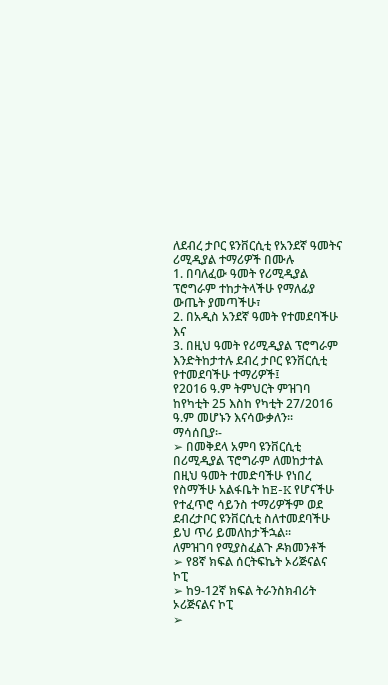ለደብረ ታቦር ዩንቨርሲቲ የአንደኛ ዓመትና ሪሚዲያል ተማሪዎች በሙሉ
1. በባለፈው ዓመት የሪሚዲያል ፕሮግራም ተከታትላችሁ የማለፊያ ውጤት ያመጣችሁ፣
2. በአዲስ አንደኛ ዓመት የተመደባችሁ እና
3. በዚህ ዓመት የሪሚዲያል ፕሮግራም እንድትከታተሉ ደብረ ታቦር ዩንቨርሲቲ የተመደባችሁ ተማሪዎች፤
የ2016 ዓ.ም ትምህርት ምዝገባ ከየካቲት 25 እስከ የካቲት 27/2016 ዓ.ም መሆኑን እናሳውቃለን፡፡
ማሳሰቢያ፡-
➢ በመቅደላ አምባ ዩንቨርሲቲ በሪሚዲያል ፕሮግራም ለመከታተል በዚህ ዓመት ተመድባችሁ የነበረ የስማችሁ አልፋቤት ከE-K የሆናችሁ የተፈጥሮ ሳይንስ ተማሪዎችም ወደ ደብረታቦር ዩንቨርሲቲ ስለተመደባችሁ ይህ ጥሪ ይመለከታችኋል፡፡
ለምዝገባ የሚያስፈልጉ ዶክመንቶች
➢ የ8ኛ ክፍል ሰርትፍኬት ኦሪጅናልና ኮፒ
➢ ከ9-12ኛ ክፍል ትራንስክብሪት ኦሪጅናልና ኮፒ
➢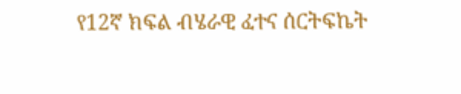የ12ኛ ክፍል ብሄራዊ ፈተና ሰርትፍኬት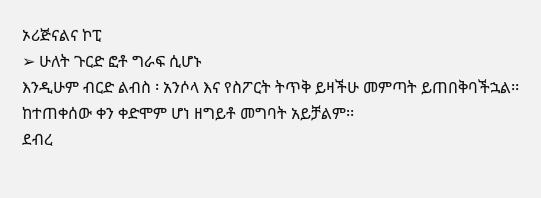ኦሪጅናልና ኮፒ
➢ ሁለት ጉርድ ፎቶ ግራፍ ሲሆኑ
እንዲሁም ብርድ ልብስ ፡ አንሶላ እና የስፖርት ትጥቅ ይዛችሁ መምጣት ይጠበቅባችኋል፡፡ ከተጠቀሰው ቀን ቀድሞም ሆነ ዘግይቶ መግባት አይቻልም፡፡
ደብረ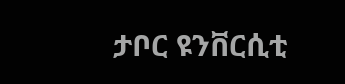ታቦር ዩንቨርሲቲ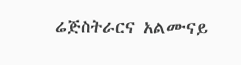ሬጅስትራርና አልሙናይ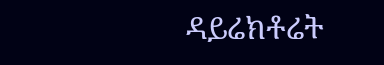ዳይሬክቶሬት